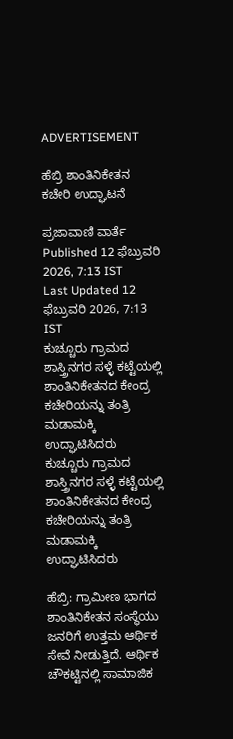ADVERTISEMENT

ಹೆಬ್ರಿ ಶಾಂತಿನಿಕೇತನ ಕಚೇರಿ ಉದ್ಘಾಟನೆ

ಪ್ರಜಾವಾಣಿ ವಾರ್ತೆ
Published 12 ಫೆಬ್ರುವರಿ 2026, 7:13 IST
Last Updated 12 ಫೆಬ್ರುವರಿ 2026, 7:13 IST
ಕುಚ್ಚೂರು ಗ್ರಾಮದ ಶಾಸ್ತ್ರಿನಗರ ಸಳ್ಳೆ ಕಟ್ಟೆಯಲ್ಲಿ ಶಾಂತಿನಿಕೇತನದ ಕೇಂದ್ರ ಕಚೇರಿಯನ್ನು ತಂತ್ರಿ ಮಡಾಮಕ್ಕಿ ಉದ್ಘಾಟಿಸಿದರು
ಕುಚ್ಚೂರು ಗ್ರಾಮದ ಶಾಸ್ತ್ರಿನಗರ ಸಳ್ಳೆ ಕಟ್ಟೆಯಲ್ಲಿ ಶಾಂತಿನಿಕೇತನದ ಕೇಂದ್ರ ಕಚೇರಿಯನ್ನು ತಂತ್ರಿ ಮಡಾಮಕ್ಕಿ ಉದ್ಘಾಟಿಸಿದರು

ಹೆಬ್ರಿ: ಗ್ರಾಮೀಣ ಭಾಗದ ಶಾಂತಿನಿಕೇತನ ಸಂಸ್ಥೆಯು ಜನರಿಗೆ ಉತ್ತಮ ಆರ್ಥಿಕ ಸೇವೆ ನೀಡುತ್ತಿದೆ. ಆರ್ಥಿಕ ಚೌಕಟ್ಟಿನಲ್ಲಿ ಸಾಮಾಜಿಕ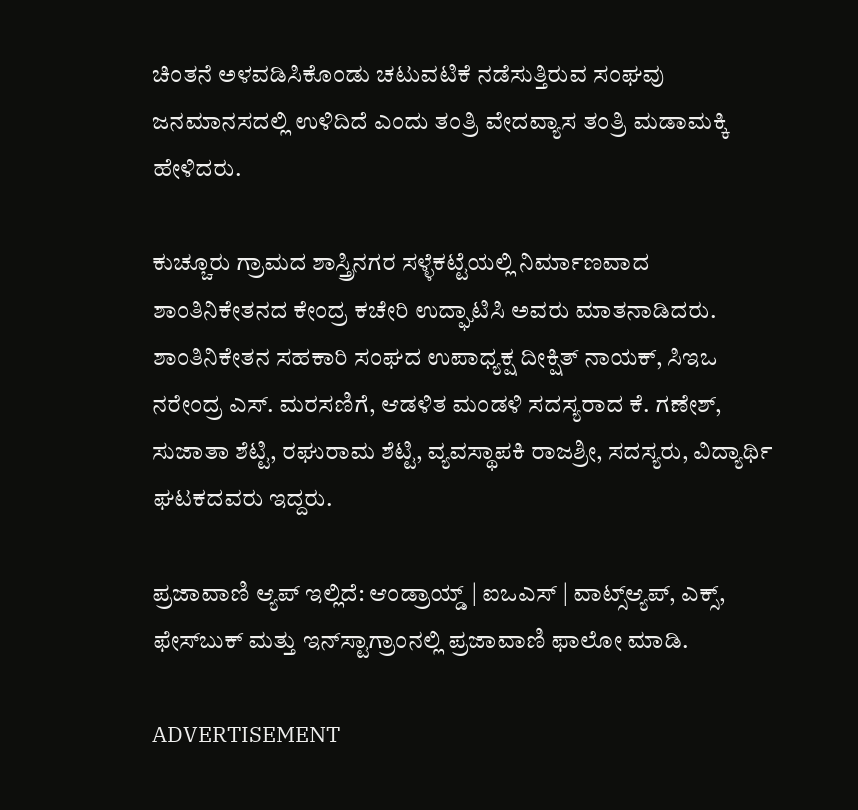ಚಿಂತನೆ ಅಳವಡಿಸಿಕೊಂಡು ಚಟುವಟಿಕೆ ನಡೆಸುತ್ತಿರುವ ಸಂಘವು ಜನಮಾನಸದಲ್ಲಿ ಉಳಿದಿದೆ ಎಂದು ತಂತ್ರಿ ವೇದವ್ಯಾಸ ತಂತ್ರಿ ಮಡಾಮಕ್ಕಿ ಹೇಳಿದರು.

ಕುಚ್ಚೂರು ಗ್ರಾಮದ ಶಾಸ್ತ್ರಿನಗರ ಸಳ್ಳೆಕಟ್ಟೆಯಲ್ಲಿ ನಿರ್ಮಾಣವಾದ ಶಾಂತಿನಿಕೇತನದ ಕೇಂದ್ರ ಕಚೇರಿ ಉದ್ಘಾಟಿಸಿ ಅವರು ಮಾತನಾಡಿದರು. ಶಾಂತಿನಿಕೇತನ ಸಹಕಾರಿ ಸಂಘದ ಉಪಾಧ್ಯಕ್ಷ ದೀಕ್ಷಿತ್ ನಾಯಕ್, ಸಿಇಒ ನರೇಂದ್ರ ಎಸ್. ಮರಸಣಿಗೆ, ಆಡಳಿತ ಮಂಡಳಿ ಸದಸ್ಯರಾದ ಕೆ. ಗಣೇಶ್, ಸುಜಾತಾ ಶೆಟ್ಟಿ, ರಘುರಾಮ ಶೆಟ್ಟಿ, ವ್ಯವಸ್ಥಾಪಕಿ ರಾಜಶ್ರೀ, ಸದಸ್ಯರು, ವಿದ್ಯಾರ್ಥಿ ಘಟಕದವರು ಇದ್ದರು.

ಪ್ರಜಾವಾಣಿ ಆ್ಯಪ್ ಇಲ್ಲಿದೆ: ಆಂಡ್ರಾಯ್ಡ್ | ಐಒಎಸ್ | ವಾಟ್ಸ್ಆ್ಯಪ್, ಎಕ್ಸ್, ಫೇಸ್‌ಬುಕ್ ಮತ್ತು ಇನ್‌ಸ್ಟಾಗ್ರಾಂನಲ್ಲಿ ಪ್ರಜಾವಾಣಿ ಫಾಲೋ ಮಾಡಿ.

ADVERTISEMENT